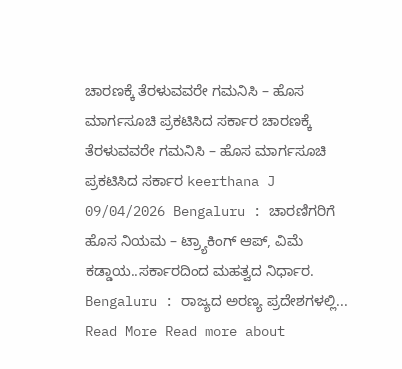ಚಾರಣಕ್ಕೆ ತೆರಳುವವರೇ ಗಮನಿಸಿ – ಹೊಸ ಮಾರ್ಗಸೂಚಿ ಪ್ರಕಟಿಸಿದ ಸರ್ಕಾರ ಚಾರಣಕ್ಕೆ ತೆರಳುವವರೇ ಗಮನಿಸಿ – ಹೊಸ ಮಾರ್ಗಸೂಚಿ ಪ್ರಕಟಿಸಿದ ಸರ್ಕಾರ keerthana J 09/04/2026 Bengaluru : ಚಾರಣಿಗರಿಗೆ ಹೊಸ ನಿಯಮ – ಟ್ರ್ಯಾಕಿಂಗ್ ಆಪ್, ವಿಮೆ ಕಡ್ಡಾಯ..ಸರ್ಕಾರದಿಂದ ಮಹತ್ವದ ನಿರ್ಧಾರ. Bengaluru : ರಾಜ್ಯದ ಅರಣ್ಯ ಪ್ರದೇಶಗಳಲ್ಲಿ... Read More Read more about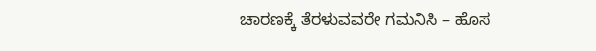ಚಾರಣಕ್ಕೆ ತೆರಳುವವರೇ ಗಮನಿಸಿ – ಹೊಸ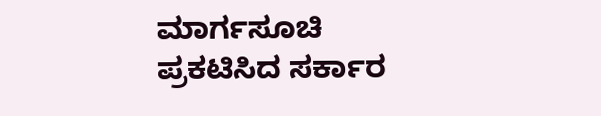ಮಾರ್ಗಸೂಚಿ ಪ್ರಕಟಿಸಿದ ಸರ್ಕಾರ